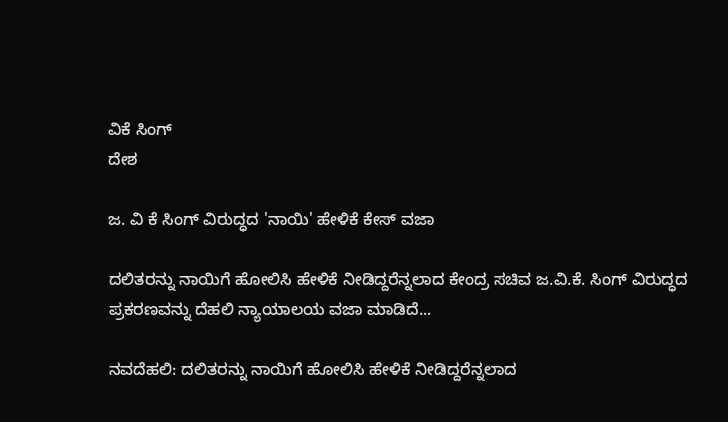ವಿಕೆ ಸಿಂಗ್
ದೇಶ

ಜ. ವಿ ಕೆ ಸಿಂಗ್ ವಿರುದ್ಧದ 'ನಾಯಿ' ಹೇಳಿಕೆ ಕೇಸ್ ವಜಾ

ದಲಿತರನ್ನು ನಾಯಿಗೆ ಹೋಲಿಸಿ ಹೇಳಿಕೆ ನೀಡಿದ್ದರೆನ್ನಲಾದ ಕೇಂದ್ರ ಸಚಿವ ಜ.ವಿ.ಕೆ. ಸಿಂಗ್ ವಿರುದ್ಧದ ಪ್ರಕರಣವನ್ನು ದೆಹಲಿ ನ್ಯಾಯಾಲಯ ವಜಾ ಮಾಡಿದೆ...

ನವದೆಹಲಿ: ದಲಿತರನ್ನು ನಾಯಿಗೆ ಹೋಲಿಸಿ ಹೇಳಿಕೆ ನೀಡಿದ್ದರೆನ್ನಲಾದ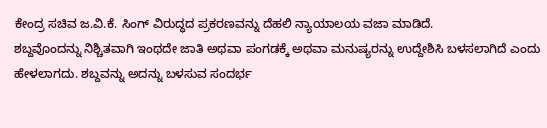ಕೇಂದ್ರ ಸಚಿವ ಜ.ವಿ.ಕೆ. ಸಿಂಗ್ ವಿರುದ್ಧದ ಪ್ರಕರಣವನ್ನು ದೆಹಲಿ ನ್ಯಾಯಾಲಯ ವಜಾ ಮಾಡಿದೆ.
ಶಬ್ದವೊಂದನ್ನು ನಿಶ್ಚಿತವಾಗಿ ಇಂಥದೇ ಜಾತಿ ಅಥವಾ ಪಂಗಡಕ್ಕೆ ಅಥವಾ ಮನುಷ್ಯರನ್ನು ಉದ್ದೇಶಿಸಿ ಬಳಸಲಾಗಿದೆ ಎಂದು ಹೇಳಲಾಗದು. ಶಬ್ದವನ್ನು ಅದನ್ನು ಬಳಸುವ ಸಂದರ್ಭ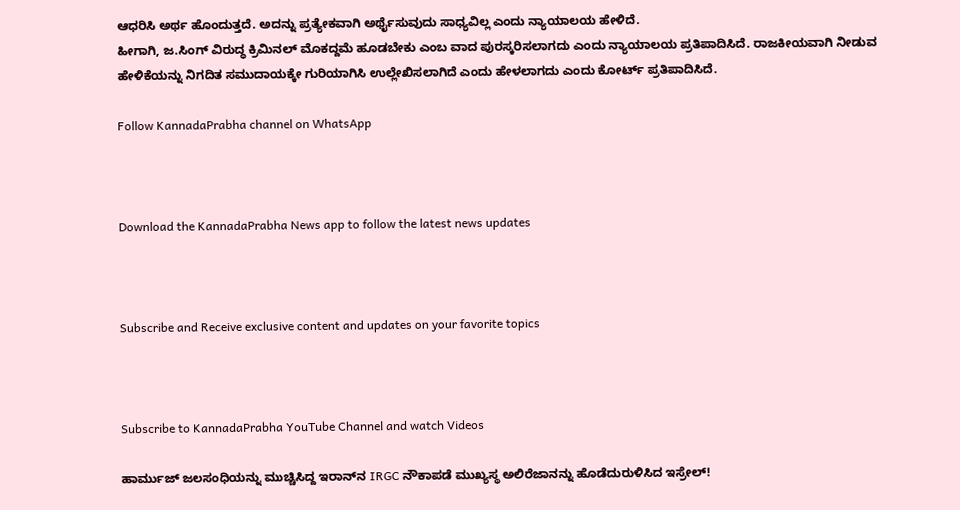ಆಧರಿಸಿ ಅರ್ಥ ಹೊಂದುತ್ತದೆ. ಅದನ್ನು ಪ್ರತ್ಯೇಕವಾಗಿ ಅರ್ಥೈಸುವುದು ಸಾಧ್ಯವಿಲ್ಲ ಎಂದು ನ್ಯಾಯಾಲಯ ಹೇಳಿದೆ.
ಹೀಗಾಗಿ, ಜ.ಸಿಂಗ್ ವಿರುದ್ಧ ಕ್ರಿಮಿನಲ್ ಮೊಕದ್ದಮೆ ಹೂಡಬೇಕು ಎಂಬ ವಾದ ಪುರಸ್ಕರಿಸಲಾಗದು ಎಂದು ನ್ಯಾಯಾಲಯ ಪ್ರತಿಪಾದಿಸಿದೆ. ರಾಜಕೀಯವಾಗಿ ನೀಡುವ ಹೇಳಿಕೆಯನ್ನು ನಿಗದಿತ ಸಮುದಾಯಕ್ಕೇ ಗುರಿಯಾಗಿಸಿ ಉಲ್ಲೇಖಿಸಲಾಗಿದೆ ಎಂದು ಹೇಳಲಾಗದು ಎಂದು ಕೋರ್ಟ್ ಪ್ರತಿಪಾದಿಸಿದೆ.

Follow KannadaPrabha channel on WhatsApp



Download the KannadaPrabha News app to follow the latest news updates



Subscribe and Receive exclusive content and updates on your favorite topics



Subscribe to KannadaPrabha YouTube Channel and watch Videos

ಹಾರ್ಮುಜ್ ಜಲಸಂಧಿಯನ್ನು ಮುಚ್ಚಿಸಿದ್ದ ಇರಾನ್‌ನ IRGC ನೌಕಾಪಡೆ ಮುಖ್ಯಸ್ಥ ಅಲಿರೆಜಾನನ್ನು ಹೊಡೆದುರುಳಿಸಿದ ಇಸ್ರೇಲ್!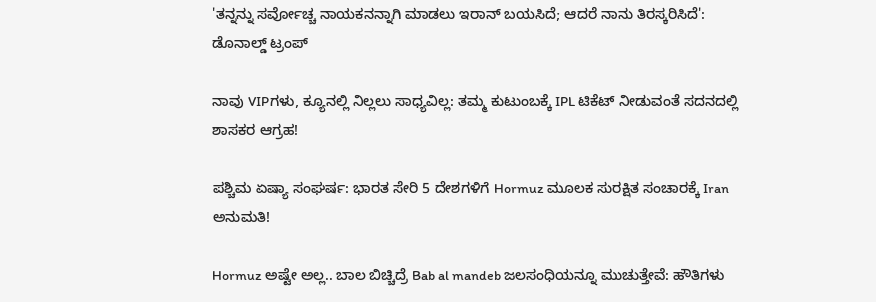'ತನ್ನನ್ನು ಸರ್ವೋಚ್ಚ ನಾಯಕನನ್ನಾಗಿ ಮಾಡಲು ಇರಾನ್ ಬಯಸಿದೆ; ಆದರೆ ನಾನು ತಿರಸ್ಕರಿಸಿದೆ': ಡೊನಾಲ್ಡ್ ಟ್ರಂಪ್

ನಾವು VIPಗಳು, ಕ್ಯೂನಲ್ಲಿ ನಿಲ್ಲಲು ಸಾಧ್ಯವಿಲ್ಲ: ತಮ್ಮ ಕುಟುಂಬಕ್ಕೆ IPL ಟಿಕೆಟ್ ನೀಡುವಂತೆ ಸದನದಲ್ಲಿ ಶಾಸಕರ ಆಗ್ರಹ!

ಪಶ್ಚಿಮ ಏಷ್ಯಾ ಸಂಘರ್ಷ: ಭಾರತ ಸೇರಿ 5 ದೇಶಗಳಿಗೆ Hormuz ಮೂಲಕ ಸುರಕ್ಷಿತ ಸಂಚಾರಕ್ಕೆ Iran ಅನುಮತಿ!

Hormuz ಅಷ್ಟೇ ಅಲ್ಲ.. ಬಾಲ ಬಿಚ್ಚಿದ್ರೆ Bab al mandeb ಜಲಸಂಧಿಯನ್ನೂ ಮುಚುತ್ತೇವೆ: ಹೌತಿಗಳು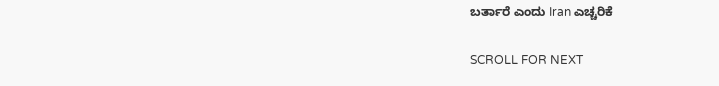ಬರ್ತಾರೆ ಎಂದು Iran ಎಚ್ಚರಿಕೆ

SCROLL FOR NEXT